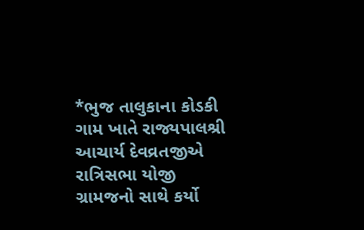*ભુજ તાલુકાના કોડકી ગામ ખાતે રાજ્યપાલશ્રી આચાર્ય દેવવ્રતજીએ રાત્રિસભા યોજી ગ્રામજનો સાથે કર્યો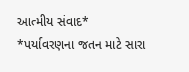આત્મીય સંવાદ*
*પર્યાવરણના જતન માટે સારા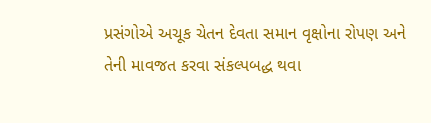પ્રસંગોએ અચૂક ચેતન દેવતા સમાન વૃક્ષોના રોપણ અને તેની માવજત કરવા સંકલ્પબદ્ધ થવા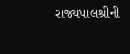રાજ્યપાલશ્રીની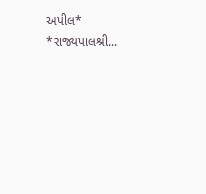અપીલ* *રાજ્યપાલશ્રી...